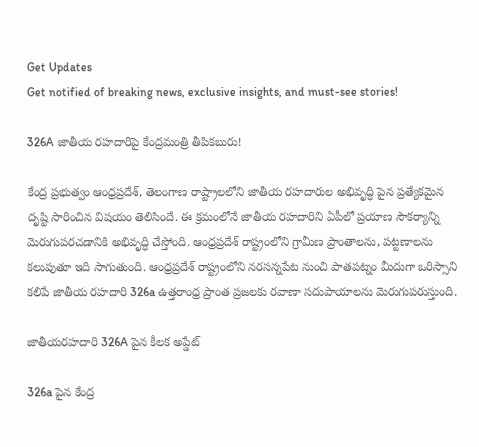Get Updates
Get notified of breaking news, exclusive insights, and must-see stories!

326A జాతీయ రహదారిపై కేంద్రమంత్రి తీపికబురు!

కేంద్ర ప్రభుత్వం ఆంధ్రప్రదేశ్, తెలంగాణ రాష్ట్రాలలోని జాతీయ రహదారుల అభివృద్ధి పైన ప్రత్యేకమైన దృష్టి సారించిన విషయం తెలిసిందే. ఈ క్రమంలోనే జాతీయ రహదారిని ఏపీలో ప్రయాణ సౌకర్యాన్ని మెరుగుపరచడానికి అభివృద్ధి చేస్తోంది. ఆంధ్రప్రదేశ్ రాష్ట్రంలోని గ్రామీణ ప్రాంతాలను, పట్టణాలను కలుపుతూ ఇది సాగుతుంది. ఆంధ్రప్రదేశ్ రాష్ట్రంలోని నరసన్నపేట నుంచి పాతపట్నం మీదుగా ఒరిస్సాని కలిపే జాతీయ రహదారి 326a ఉత్తరాంధ్ర ప్రాంత ప్రజలకు రవాణా సదుపాయాలను మెరుగుపరుస్తుంది.

జాతీయరహదారి 326A పైన కీలక అప్డేట్

326a పైన కేంద్ర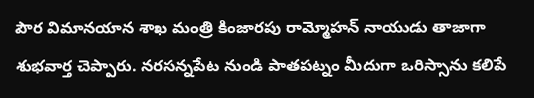పౌర విమానయాన శాఖ మంత్రి కింజారపు రామ్మోహన్ నాయుడు తాజాగా శుభవార్త చెప్పారు. నరసన్నపేట నుండి పాతపట్నం మీదుగా ఒరిస్సాను కలిపే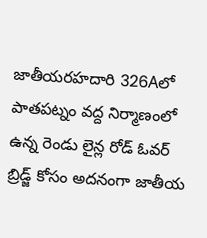జాతీయరహదారి 326Aలో పాతపట్నం వద్ద నిర్మాణంలో ఉన్న రెండు లైన్ల రోడ్ ఓవర్ బ్రిడ్జ్ కోసం అదనంగా జాతీయ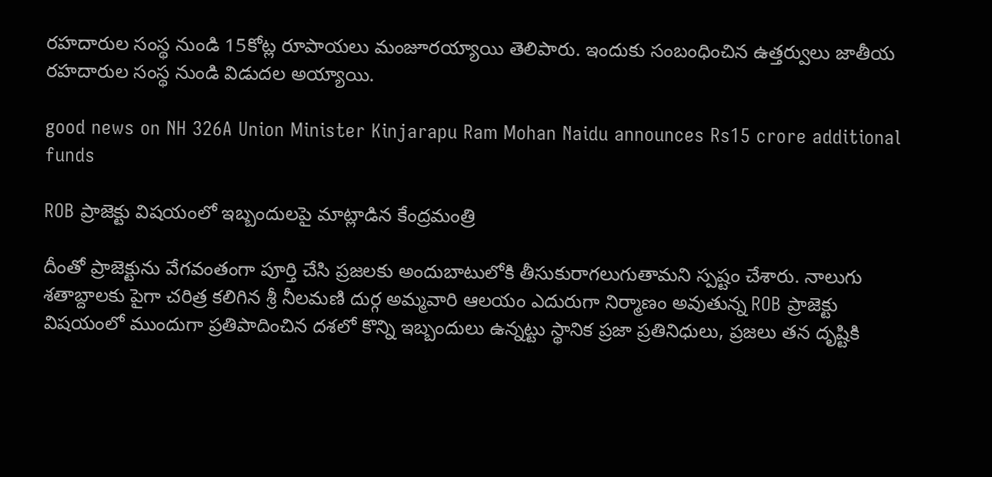రహదారుల సంస్థ నుండి 15కోట్ల రూపాయలు మంజూరయ్యాయి తెలిపారు. ఇందుకు సంబంధించిన ఉత్తర్వులు జాతీయ రహదారుల సంస్థ నుండి విడుదల అయ్యాయి.

good news on NH 326A Union Minister Kinjarapu Ram Mohan Naidu announces Rs15 crore additional funds

ROB ప్రాజెక్టు విషయంలో ఇబ్బందులపై మాట్లాడిన కేంద్రమంత్రి

దీంతో ప్రాజెక్టును వేగవంతంగా పూర్తి చేసి ప్రజలకు అందుబాటులోకి తీసుకురాగలుగుతామని స్పష్టం చేశారు. నాలుగు శతాబ్దాలకు పైగా చరిత్ర కలిగిన శ్రీ నీలమణి దుర్గ అమ్మవారి ఆలయం ఎదురుగా నిర్మాణం అవుతున్న ROB ప్రాజెక్టు విషయంలో ముందుగా ప్రతిపాదించిన దశలో కొన్ని ఇబ్బందులు ఉన్నట్టు స్థానిక ప్రజా ప్రతినిధులు, ప్రజలు తన దృష్టికి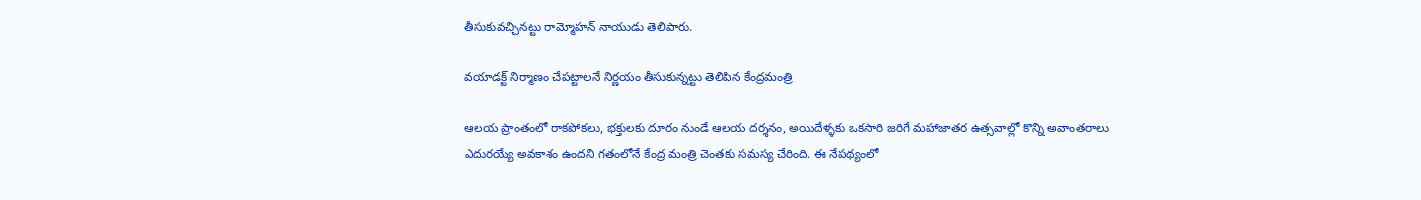తీసుకువచ్చినట్టు రామ్మోహన్ నాయుడు తెలిపారు.

వయాడక్ట్ నిర్మాణం చేపట్టాలనే నిర్ణయం తీసుకున్నట్టు తెలిపిన కేంద్రమంత్రి

ఆలయ ప్రాంతంలో రాకపోకలు, భక్తులకు దూరం నుండే ఆలయ దర్శనం, అయిదేళ్ళకు ఒకసారి జరిగే మహాజాతర ఉత్సవాల్లో కొన్ని అవాంతరాలు ఎదురయ్యే అవకాశం ఉందని గతంలోనే కేంద్ర మంత్రి చెంతకు సమస్య చేరింది. ఈ నేపథ్యంలో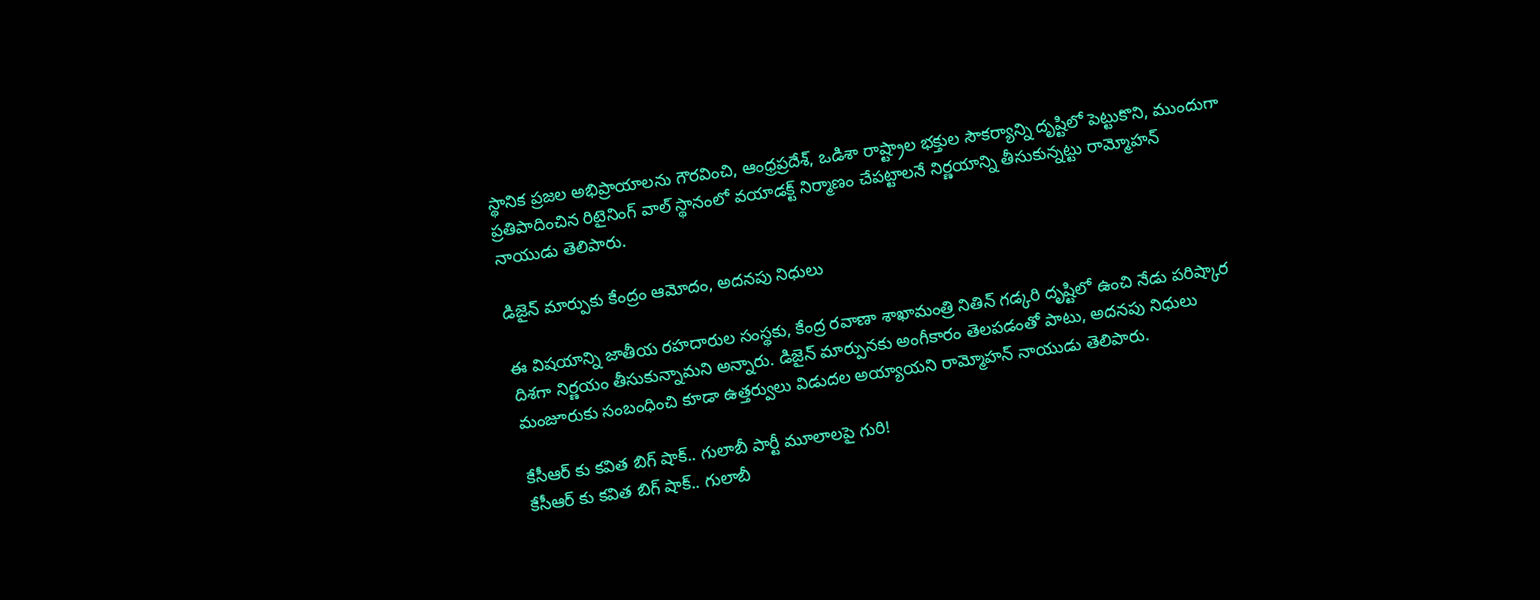స్థానిక ప్రజల అభిప్రాయాలను గౌరవించి, ఆంధ్రప్రదేశ్, ఒడిశా రాష్ట్రాల భక్తుల సౌకర్యాన్ని దృష్టిలో పెట్టుకొని, ముందుగా ప్రతిపాదించిన రిటైనింగ్ వాల్ స్థానంలో వయాడక్ట్ నిర్మాణం చేపట్టాలనే నిర్ణయాన్ని తీసుకున్నట్టు రామ్మోహన్ నాయుడు తెలిపారు.

డిజైన్ మార్పుకు కేంద్రం ఆమోదం, అదనపు నిధులు

ఈ విషయాన్ని జాతీయ రహదారుల సంస్థకు, కేంద్ర రవాణా శాఖామంత్రి నితిన్ గడ్కరి దృష్టిలో ఉంచి నేడు పరిష్కార దిశగా నిర్ణయం తీసుకున్నామని అన్నారు. డిజైన్ మార్పునకు అంగీకారం తెలపడంతో పాటు, అదనపు నిధులు మంజూరుకు సంబంధించి కూడా ఉత్తర్వులు విడుదల అయ్యాయని రామ్మోహన్ నాయుడు తెలిపారు.

కేసీఆర్ కు కవిత బిగ్ షాక్.. గులాబీ పార్టీ మూలాలపై గురి!
కేసీఆర్ కు కవిత బిగ్ షాక్.. గులాబీ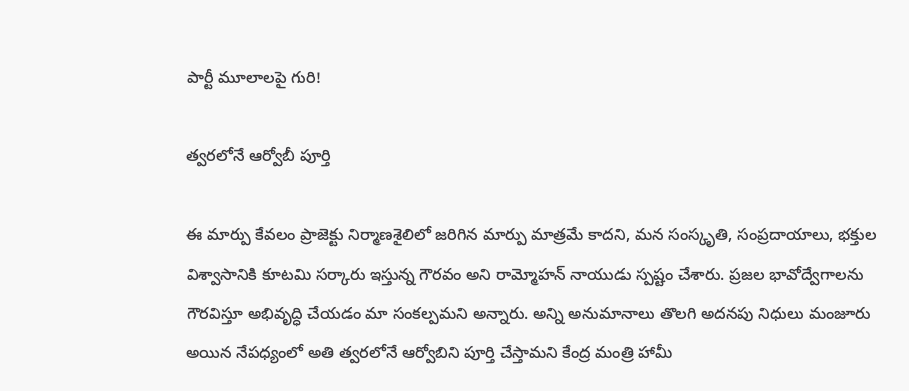పార్టీ మూలాలపై గురి!

త్వరలోనే ఆర్వోబీ పూర్తి

ఈ మార్పు కేవలం ప్రాజెక్టు నిర్మాణశైలిలో జరిగిన మార్పు మాత్రమే కాదని, మన సంస్కృతి, సంప్రదాయాలు, భక్తుల విశ్వాసానికి కూటమి సర్కారు ఇస్తున్న గౌరవం అని రామ్మోహన్ నాయుడు స్పష్టం చేశారు. ప్రజల భావోద్వేగాలను గౌరవిస్తూ అభివృద్ధి చేయడం మా సంకల్పమని అన్నారు. అన్ని అనుమానాలు తొలగి అదనపు నిధులు మంజూరు అయిన నేపధ్యంలో అతి త్వరలోనే ఆర్వోబిని పూర్తి చేస్తామని కేంద్ర మంత్రి హామీ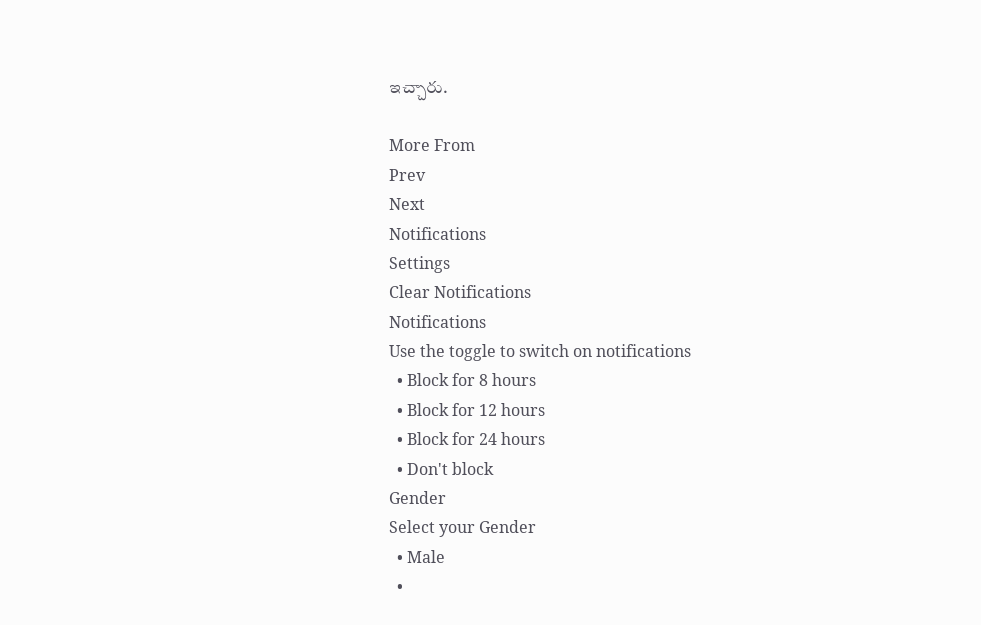ఇచ్చారు.

More From
Prev
Next
Notifications
Settings
Clear Notifications
Notifications
Use the toggle to switch on notifications
  • Block for 8 hours
  • Block for 12 hours
  • Block for 24 hours
  • Don't block
Gender
Select your Gender
  • Male
  •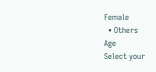Female
  • Others
Age
Select your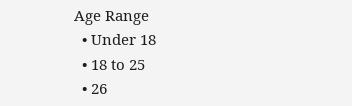Age Range
  • Under 18
  • 18 to 25
  • 26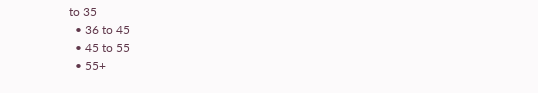to 35
  • 36 to 45
  • 45 to 55
  • 55+